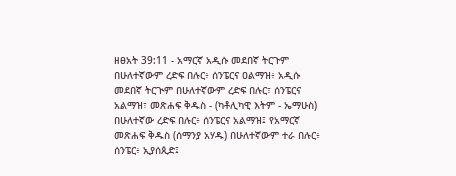ዘፀአት 39:11 - አማርኛ አዲሱ መደበኛ ትርጉም በሁለተኛውም ረድፍ በሉር፥ ሰንፔርና ዐልማዝ፥ አዲሱ መደበኛ ትርጒም በሁለተኛውም ረድፍ በሉር፣ ሰንፔርና አልማዝ፣ መጽሐፍ ቅዱስ - (ካቶሊካዊ እትም - ኤማሁስ) በሁለተኛው ረድፍ በሉር፥ ሰንፔርና አልማዝ፤ የአማርኛ መጽሐፍ ቅዱስ (ሰማንያ አሃዱ) በሁለተኛውም ተራ በሉር፥ ሰንፔር፥ ኢያሰጲድ፤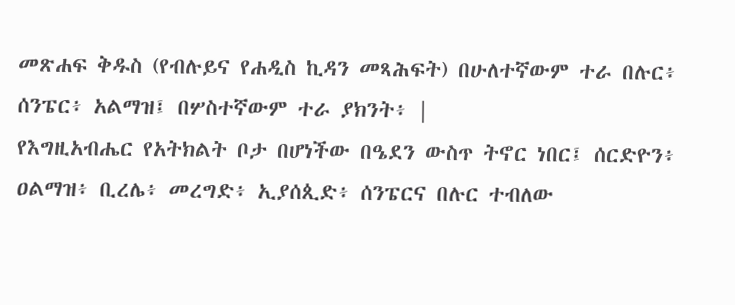መጽሐፍ ቅዱስ (የብሉይና የሐዲስ ኪዳን መጻሕፍት) በሁለተኛውም ተራ በሉር፥ ሰንፔር፥ አልማዝ፤ በሦስተኛውም ተራ ያክንት፥ |
የእግዚአብሔር የአትክልት ቦታ በሆነችው በዔደን ውስጥ ትኖር ነበር፤ ሰርድዮን፥ ዐልማዝ፥ ቢረሌ፥ መረግድ፥ ኢያሰጲድ፥ ሰንፔርና በሉር ተብለው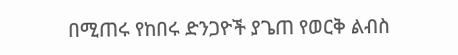በሚጠሩ የከበሩ ድንጋዮች ያጌጠ የወርቅ ልብስ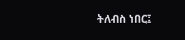ትለብስ ነበር፤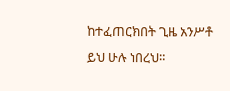ከተፈጠርክበት ጊዜ አንሥቶ ይህ ሁሉ ነበረህ።